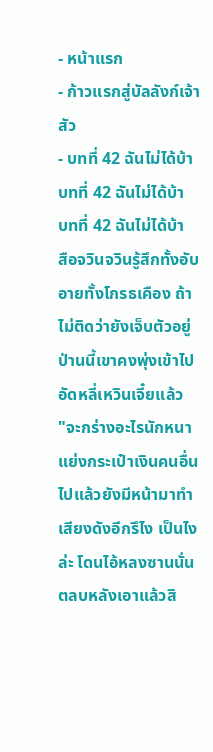- หน้าแรก
- ก้าวแรกสู่บัลลังก์เจ้าสัว
- บทที่ 42 ฉันไม่ได้บ้า
บทที่ 42 ฉันไม่ได้บ้า
บทที่ 42 ฉันไม่ได้บ้า
สือจวินจวินรู้สึกทั้งอับอายทั้งโกรธเคือง ถ้าไม่ติดว่ายังเจ็บตัวอยู่ ป่านนี้เขาคงพุ่งเข้าไปอัดหลี่เหวินเจี๋ยแล้ว
"จะกร่างอะไรนักหนา แย่งกระเป๋าเงินคนอื่นไปแล้วยังมีหน้ามาทำเสียงดังอีกรึไง เป็นไงล่ะ โดนไอ้หลงซานนั่นตลบหลังเอาแล้วสิ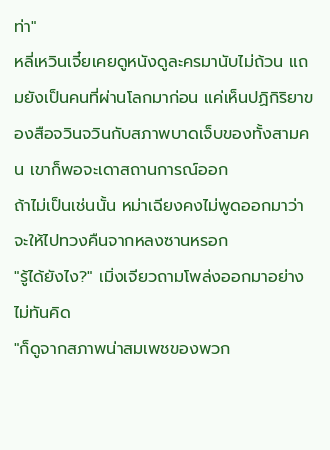ท่า"
หลี่เหวินเจี๋ยเคยดูหนังดูละครมานับไม่ถ้วน แถมยังเป็นคนที่ผ่านโลกมาก่อน แค่เห็นปฏิกิริยาของสือจวินจวินกับสภาพบาดเจ็บของทั้งสามคน เขาก็พอจะเดาสถานการณ์ออก
ถ้าไม่เป็นเช่นนั้น หม่าเฉียงคงไม่พูดออกมาว่าจะให้ไปทวงคืนจากหลงซานหรอก
"รู้ได้ยังไง?" เมิ่งเจียวถามโพล่งออกมาอย่างไม่ทันคิด
"ก็ดูจากสภาพน่าสมเพชของพวก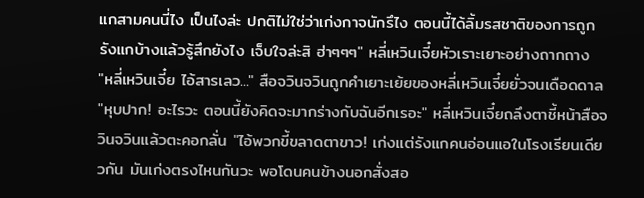แกสามคนนี่ไง เป็นไงล่ะ ปกติไม่ใช่ว่าเก่งกาจนักรึไง ตอนนี้ได้ลิ้มรสชาติของการถูกรังแกบ้างแล้วรู้สึกยังไง เจ็บใจล่ะสิ ฮ่าๆๆๆ" หลี่เหวินเจี๋ยหัวเราะเยาะอย่างถากถาง
"หลี่เหวินเจี๋ย ไอ้สารเลว..." สือจวินจวินถูกคำเยาะเย้ยของหลี่เหวินเจี๋ยยั่วจนเดือดดาล
"หุบปาก! อะไรวะ ตอนนี้ยังคิดจะมากร่างกับฉันอีกเรอะ" หลี่เหวินเจี๋ยถลึงตาชี้หน้าสือจวินจวินแล้วตะคอกลั่น "ไอ้พวกขี้ขลาดตาขาว! เก่งแต่รังแกคนอ่อนแอในโรงเรียนเดียวกัน มันเก่งตรงไหนกันวะ พอโดนคนข้างนอกสั่งสอ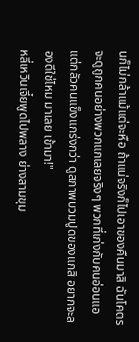นก็ไม่กล้าแม้แต่จะหือ ถ้าแน่จริงก็ไปเอาของคืนมาสิ ฉันโคตรจะดูถูกคนอย่างพวกแกเลยจริงๆ พวกที่เก่งกับคนอ่อนแอแต่กลัวคนแข็งแกร่งกว่า ดูสภาพบวมปูดของแกสิ อยากจะลองดีใช่ไหม มาเลย เข้ามา!"
หลี่เหวินเจี๋ยพูดไปพลาง ย่างสามขุม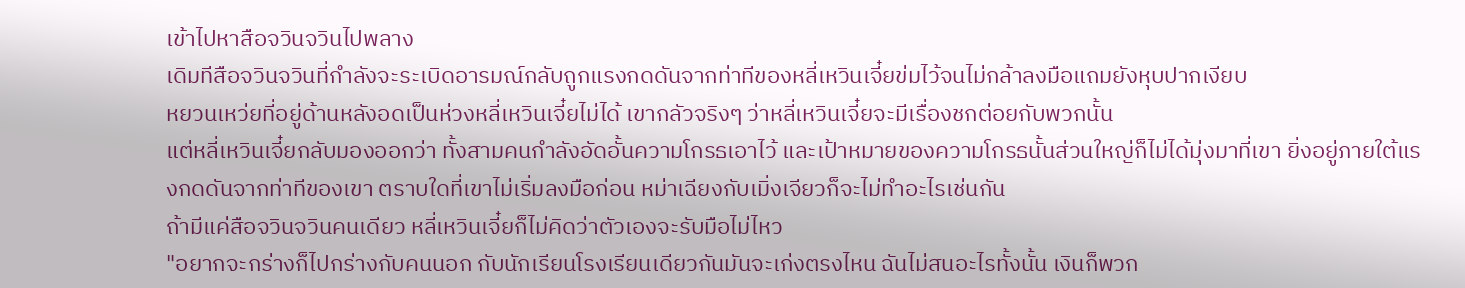เข้าไปหาสือจวินจวินไปพลาง
เดิมทีสือจวินจวินที่กำลังจะระเบิดอารมณ์กลับถูกแรงกดดันจากท่าทีของหลี่เหวินเจี๋ยข่มไว้จนไม่กล้าลงมือแถมยังหุบปากเงียบ
หยวนเหว่ยที่อยู่ด้านหลังอดเป็นห่วงหลี่เหวินเจี๋ยไม่ได้ เขากลัวจริงๆ ว่าหลี่เหวินเจี๋ยจะมีเรื่องชกต่อยกับพวกนั้น
แต่หลี่เหวินเจี๋ยกลับมองออกว่า ทั้งสามคนกำลังอัดอั้นความโกรธเอาไว้ และเป้าหมายของความโกรธนั้นส่วนใหญ่ก็ไม่ได้มุ่งมาที่เขา ยิ่งอยู่ภายใต้แรงกดดันจากท่าทีของเขา ตราบใดที่เขาไม่เริ่มลงมือก่อน หม่าเฉียงกับเมิ่งเจียวก็จะไม่ทำอะไรเช่นกัน
ถ้ามีแค่สือจวินจวินคนเดียว หลี่เหวินเจี๋ยก็ไม่คิดว่าตัวเองจะรับมือไม่ไหว
"อยากจะกร่างก็ไปกร่างกับคนนอก กับนักเรียนโรงเรียนเดียวกันมันจะเก่งตรงไหน ฉันไม่สนอะไรทั้งนั้น เงินก็พวก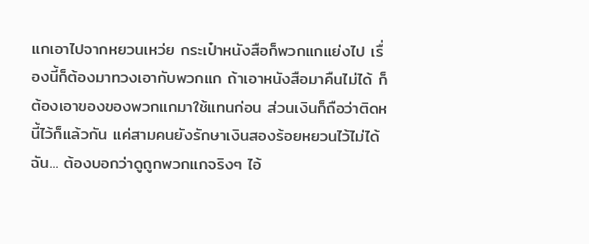แกเอาไปจากหยวนเหว่ย กระเป๋าหนังสือก็พวกแกแย่งไป เรื่องนี้ก็ต้องมาทวงเอากับพวกแก ถ้าเอาหนังสือมาคืนไม่ได้ ก็ต้องเอาของของพวกแกมาใช้แทนก่อน ส่วนเงินก็ถือว่าติดหนี้ไว้ก็แล้วกัน แค่สามคนยังรักษาเงินสองร้อยหยวนไว้ไม่ได้ ฉัน... ต้องบอกว่าดูถูกพวกแกจริงๆ ไอ้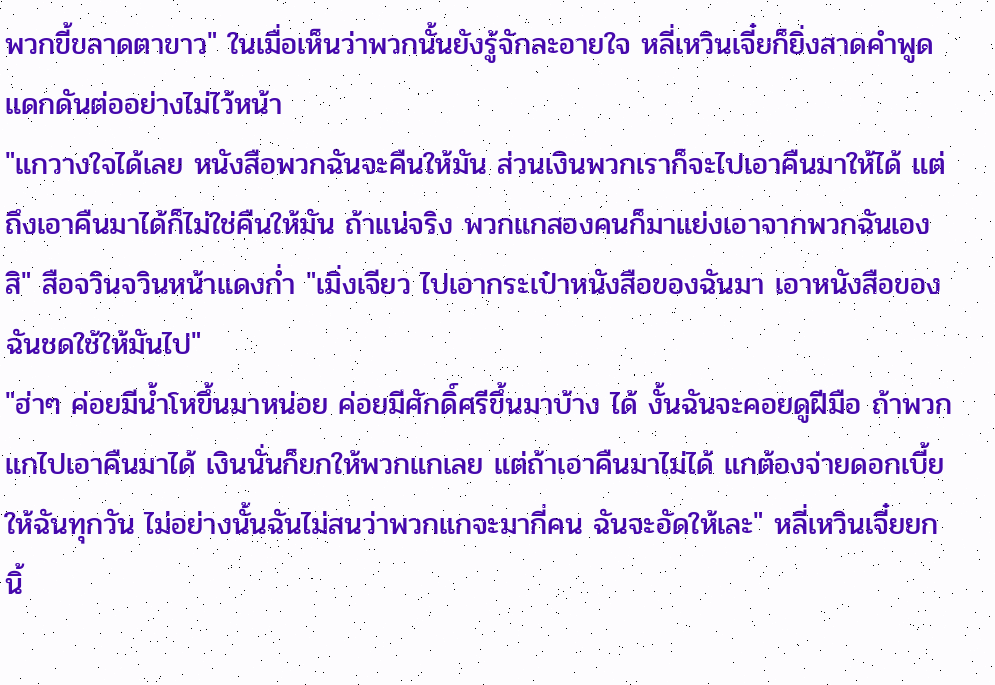พวกขี้ขลาดตาขาว" ในเมื่อเห็นว่าพวกนั้นยังรู้จักละอายใจ หลี่เหวินเจี๋ยก็ยิ่งสาดคำพูดแดกดันต่ออย่างไม่ไว้หน้า
"แกวางใจได้เลย หนังสือพวกฉันจะคืนให้มัน ส่วนเงินพวกเราก็จะไปเอาคืนมาให้ได้ แต่ถึงเอาคืนมาได้ก็ไม่ใช่คืนให้มัน ถ้าแน่จริง พวกแกสองคนก็มาแย่งเอาจากพวกฉันเองสิ" สือจวินจวินหน้าแดงก่ำ "เมิ่งเจียว ไปเอากระเป๋าหนังสือของฉันมา เอาหนังสือของฉันชดใช้ให้มันไป"
"ฮ่าๆ ค่อยมีน้ำโหขึ้นมาหน่อย ค่อยมีศักดิ์ศรีขึ้นมาบ้าง ได้ งั้นฉันจะคอยดูฝีมือ ถ้าพวกแกไปเอาคืนมาได้ เงินนั่นก็ยกให้พวกแกเลย แต่ถ้าเอาคืนมาไม่ได้ แกต้องจ่ายดอกเบี้ยให้ฉันทุกวัน ไม่อย่างนั้นฉันไม่สนว่าพวกแกจะมากี่คน ฉันจะอัดให้เละ" หลี่เหวินเจี๋ยยกนิ้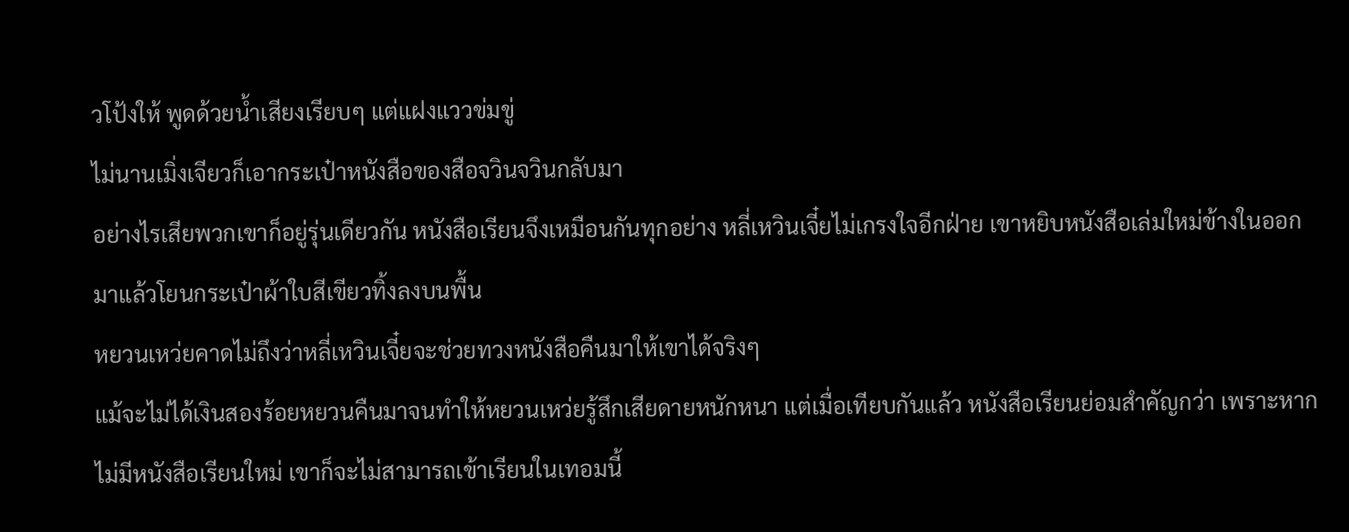วโป้งให้ พูดด้วยน้ำเสียงเรียบๆ แต่แฝงแววข่มขู่
ไม่นานเมิ่งเจียวก็เอากระเป๋าหนังสือของสือจวินจวินกลับมา
อย่างไรเสียพวกเขาก็อยู่รุ่นเดียวกัน หนังสือเรียนจึงเหมือนกันทุกอย่าง หลี่เหวินเจี๋ยไม่เกรงใจอีกฝ่าย เขาหยิบหนังสือเล่มใหม่ข้างในออกมาแล้วโยนกระเป๋าผ้าใบสีเขียวทิ้งลงบนพื้น
หยวนเหว่ยคาดไม่ถึงว่าหลี่เหวินเจี๋ยจะช่วยทวงหนังสือคืนมาให้เขาได้จริงๆ
แม้จะไม่ได้เงินสองร้อยหยวนคืนมาจนทำให้หยวนเหว่ยรู้สึกเสียดายหนักหนา แต่เมื่อเทียบกันแล้ว หนังสือเรียนย่อมสำคัญกว่า เพราะหากไม่มีหนังสือเรียนใหม่ เขาก็จะไม่สามารถเข้าเรียนในเทอมนี้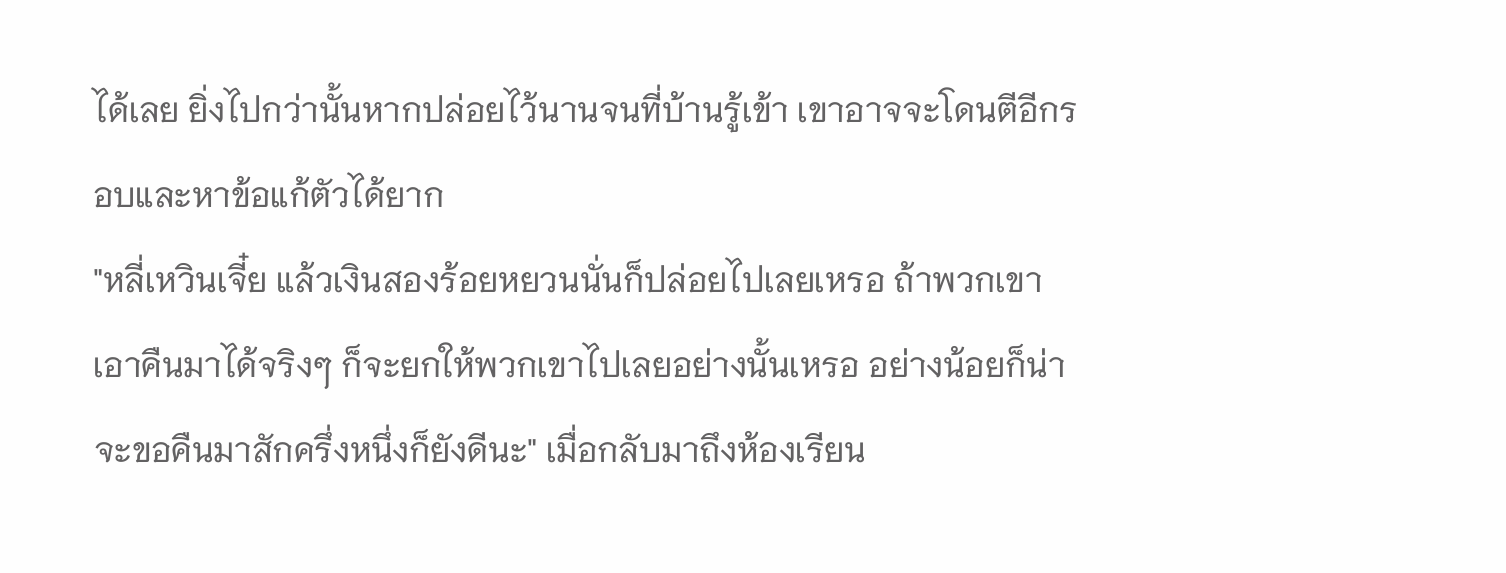ได้เลย ยิ่งไปกว่านั้นหากปล่อยไว้นานจนที่บ้านรู้เข้า เขาอาจจะโดนตีอีกรอบและหาข้อแก้ตัวได้ยาก
"หลี่เหวินเจี๋ย แล้วเงินสองร้อยหยวนนั่นก็ปล่อยไปเลยเหรอ ถ้าพวกเขาเอาคืนมาได้จริงๆ ก็จะยกให้พวกเขาไปเลยอย่างนั้นเหรอ อย่างน้อยก็น่าจะขอคืนมาสักครึ่งหนึ่งก็ยังดีนะ" เมื่อกลับมาถึงห้องเรียน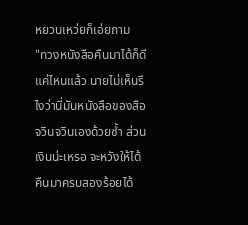หยวนเหว่ยก็เอ่ยถาม
"ทวงหนังสือคืนมาได้ก็ดีแค่ไหนแล้ว นายไม่เห็นรึไงว่านี่มันหนังสือของสือจวินจวินเองด้วยซ้ำ ส่วนเงินน่ะเหรอ จะหวังให้ได้คืนมาครบสองร้อยได้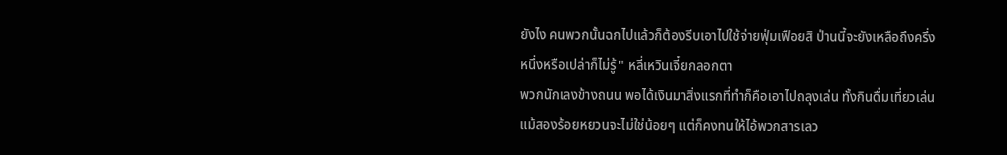ยังไง คนพวกนั้นฉกไปแล้วก็ต้องรีบเอาไปใช้จ่ายฟุ่มเฟือยสิ ป่านนี้จะยังเหลือถึงครึ่งหนึ่งหรือเปล่าก็ไม่รู้" หลี่เหวินเจี๋ยกลอกตา
พวกนักเลงข้างถนน พอได้เงินมาสิ่งแรกที่ทำก็คือเอาไปถลุงเล่น ทั้งกินดื่มเที่ยวเล่น แม้สองร้อยหยวนจะไม่ใช่น้อยๆ แต่ก็คงทนให้ไอ้พวกสารเลว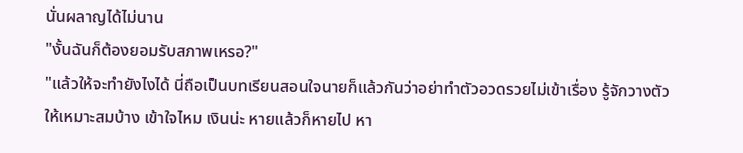นั่นผลาญได้ไม่นาน
"งั้นฉันก็ต้องยอมรับสภาพเหรอ?"
"แล้วให้จะทำยังไงได้ นี่ถือเป็นบทเรียนสอนใจนายก็แล้วกันว่าอย่าทำตัวอวดรวยไม่เข้าเรื่อง รู้จักวางตัวให้เหมาะสมบ้าง เข้าใจไหม เงินน่ะ หายแล้วก็หายไป หา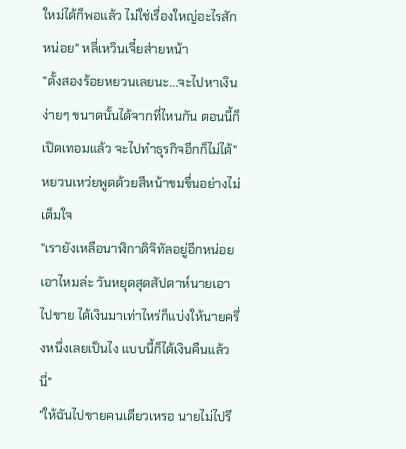ใหม่ได้ก็พอแล้ว ไม่ใช่เรื่องใหญ่อะไรสักหน่อย" หลี่เหวินเจี๋ยส่ายหน้า
"ตั้งสองร้อยหยวนเลยนะ...จะไปหาเงินง่ายๆ ขนาดนั้นได้จากที่ไหนกัน ตอนนี้ก็เปิดเทอมแล้ว จะไปทำธุรกิจอีกก็ไม่ได้" หยวนเหว่ยพูดด้วยสีหน้าขมขื่นอย่างไม่เต็มใจ
"เรายังเหลือนาฬิกาดิจิทัลอยู่อีกหน่อย เอาไหมล่ะ วันหยุดสุดสัปดาห์นายเอาไปขาย ได้เงินมาเท่าไหร่ก็แบ่งให้นายครึ่งหนึ่งเลยเป็นไง แบบนี้ก็ได้เงินคืนแล้วนี่"
"ให้ฉันไปขายคนเดียวเหรอ นายไม่ไปรึ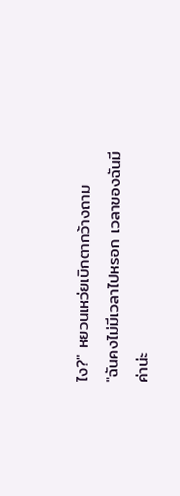ไง?" หยวนเหว่ยเบิกตากว้างถาม
"ฉันคงไม่มีเวลาไปหรอก เวลาของฉันมีค่าน่ะ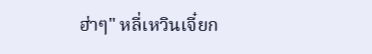ฮ่าๆ" หลี่เหวินเจี๋ยก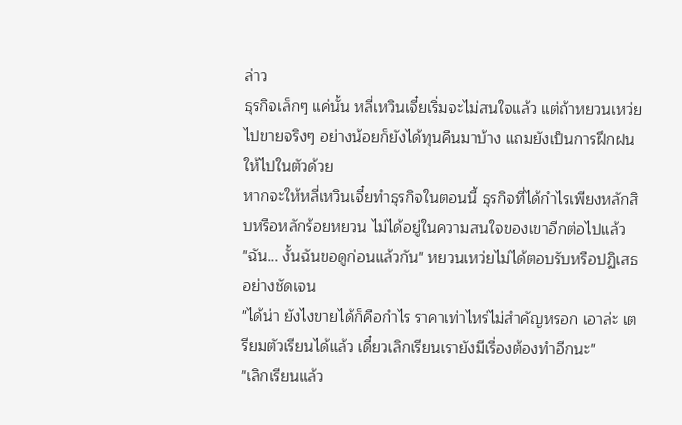ล่าว
ธุรกิจเล็กๆ แค่นั้น หลี่เหวินเจี๋ยเริ่มจะไม่สนใจแล้ว แต่ถ้าหยวนเหว่ยไปขายจริงๆ อย่างน้อยก็ยังได้ทุนคืนมาบ้าง แถมยังเป็นการฝึกฝนให้ไปในตัวด้วย
หากจะให้หลี่เหวินเจี๋ยทำธุรกิจในตอนนี้ ธุรกิจที่ได้กำไรเพียงหลักสิบหรือหลักร้อยหยวน ไม่ได้อยู่ในความสนใจของเขาอีกต่อไปแล้ว
"ฉัน... งั้นฉันขอดูก่อนแล้วกัน" หยวนเหว่ยไม่ได้ตอบรับหรือปฏิเสธอย่างชัดเจน
"ได้น่า ยังไงขายได้ก็คือกำไร ราคาเท่าไหร่ไม่สำคัญหรอก เอาล่ะ เตรียมตัวเรียนได้แล้ว เดี๋ยวเลิกเรียนเรายังมีเรื่องต้องทำอีกนะ"
"เลิกเรียนแล้ว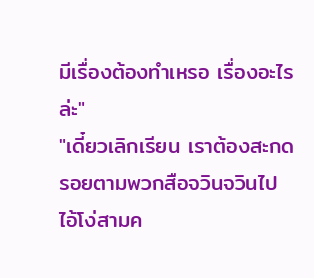มีเรื่องต้องทำเหรอ เรื่องอะไรล่ะ"
"เดี๋ยวเลิกเรียน เราต้องสะกดรอยตามพวกสือจวินจวินไป ไอ้โง่สามค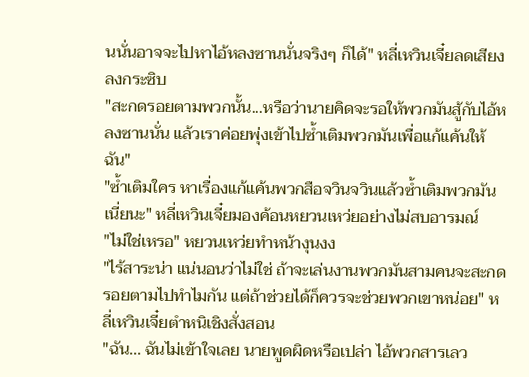นนั่นอาจจะไปหาไอ้หลงซานนั่นจริงๆ ก็ได้" หลี่เหวินเจี๋ยลดเสียงลงกระซิบ
"สะกดรอยตามพวกนั้น...หรือว่านายคิดจะรอให้พวกมันสู้กับไอ้หลงซานนั่น แล้วเราค่อยพุ่งเข้าไปซ้ำเติมพวกมันเพื่อแก้แค้นให้ฉัน"
"ซ้ำเติมใคร หาเรื่องแก้แค้นพวกสือจวินจวินแล้วซ้ำเติมพวกมันเนี่ยนะ" หลี่เหวินเจี๋ยมองค้อนหยวนเหว่ยอย่างไม่สบอารมณ์
"ไม่ใช่เหรอ" หยวนเหว่ยทำหน้างุนงง
"ไร้สาระน่า แน่นอนว่าไม่ใช่ ถ้าจะเล่นงานพวกมันสามคนจะสะกดรอยตามไปทำไมกัน แต่ถ้าช่วยได้ก็ควรจะช่วยพวกเขาหน่อย" หลี่เหวินเจี๋ยตำหนิเชิงสั่งสอน
"ฉัน... ฉันไม่เข้าใจเลย นายพูดผิดหรือเปล่า ไอ้พวกสารเลว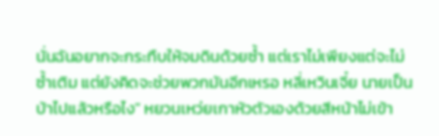นั่นฉันอยากจะกระทืบให้จมดินด้วยซ้ำ แต่เราไม่เพียงแต่จะไม่ซ้ำเติม แต่ยังคิดจะช่วยพวกมันอีกเหรอ หลี่เหวินเจี๋ย นายเป็นบ้าไปแล้วหรือไง" หยวนเหว่ยเกาหัวตัวเองด้วยสีหน้าไม่เข้า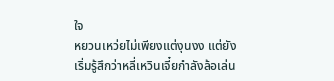ใจ
หยวนเหว่ยไม่เพียงแต่งุนงง แต่ยังเริ่มรู้สึกว่าหลี่เหวินเจี๋ยกำลังล้อเล่น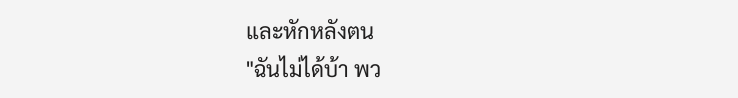และหักหลังตน
"ฉันไม่ได้บ้า พว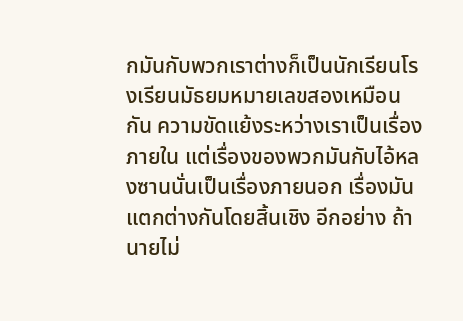กมันกับพวกเราต่างก็เป็นนักเรียนโรงเรียนมัธยมหมายเลขสองเหมือนกัน ความขัดแย้งระหว่างเราเป็นเรื่องภายใน แต่เรื่องของพวกมันกับไอ้หลงซานนั่นเป็นเรื่องภายนอก เรื่องมันแตกต่างกันโดยสิ้นเชิง อีกอย่าง ถ้านายไม่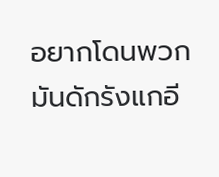อยากโดนพวกมันดักรังแกอี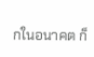กในอนาคต ก็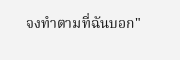จงทำตามที่ฉันบอก"